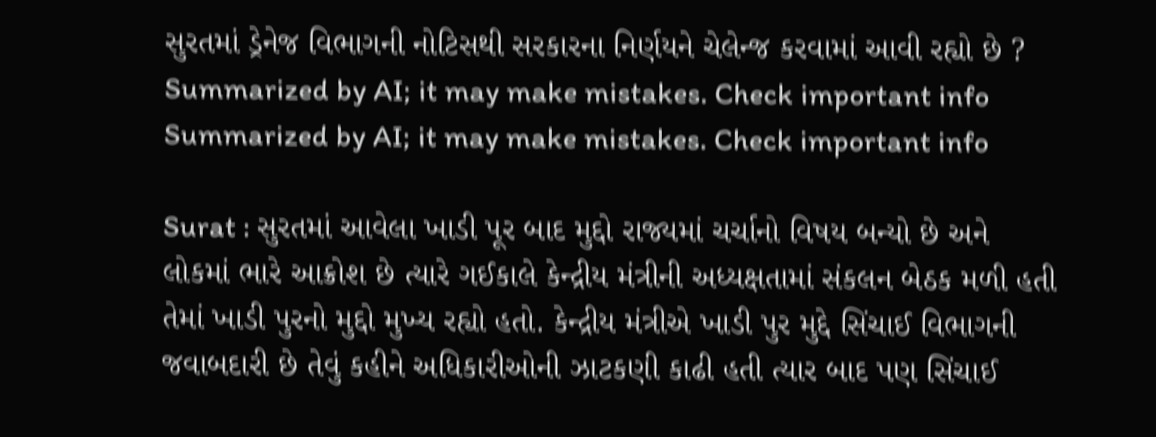સુરતમાં ડ્રેનેજ વિભાગની નોટિસથી સરકારના નિર્ણયને ચેલેન્જ કરવામાં આવી રહ્યો છે ?
Summarized by AI; it may make mistakes. Check important info
Summarized by AI; it may make mistakes. Check important info

Surat : સુરતમાં આવેલા ખાડી પૂર બાદ મુદ્દો રાજ્યમાં ચર્ચાનો વિષય બન્યો છે અને લોકમાં ભારે આક્રોશ છે ત્યારે ગઈકાલે કેન્દ્રીય મંત્રીની અધ્યક્ષતામાં સંકલન બેઠક મળી હતી તેમાં ખાડી પુરનો મુદ્દો મુખ્ય રહ્યો હતો. કેન્દ્રીય મંત્રીએ ખાડી પુર મુદ્દે સિંચાઈ વિભાગની જવાબદારી છે તેવું કહીને અધિકારીઓની ઝાટકણી કાઢી હતી ત્યાર બાદ પણ સિંચાઈ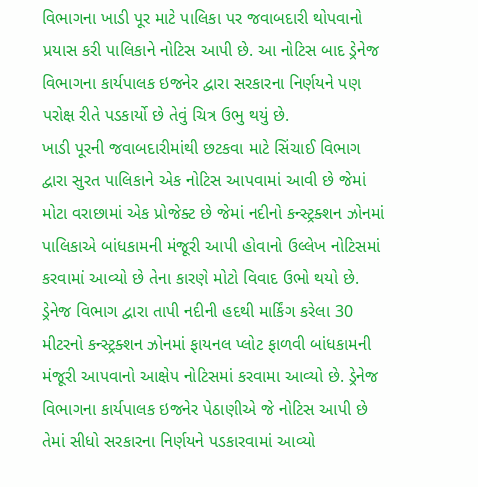વિભાગના ખાડી પૂર માટે પાલિકા પર જવાબદારી થોપવાનો પ્રયાસ કરી પાલિકાને નોટિસ આપી છે. આ નોટિસ બાદ ડ્રેનેજ વિભાગના કાર્યપાલક ઇજનેર દ્વારા સરકારના નિર્ણયને પણ પરોક્ષ રીતે પડકાર્યો છે તેવું ચિત્ર ઉભુ થયું છે.
ખાડી પૂરની જવાબદારીમાંથી છટકવા માટે સિંચાઈ વિભાગ દ્વારા સુરત પાલિકાને એક નોટિસ આપવામાં આવી છે જેમાં મોટા વરાછામાં એક પ્રોજેક્ટ છે જેમાં નદીનો કન્સ્ટ્રક્શન ઝોનમાં પાલિકાએ બાંધકામની મંજૂરી આપી હોવાનો ઉલ્લેખ નોટિસમાં કરવામાં આવ્યો છે તેના કારણે મોટો વિવાદ ઉભો થયો છે. ડ્રેનેજ વિભાગ દ્વારા તાપી નદીની હદથી માર્કિંગ કરેલા 30 મીટરનો કન્સ્ટ્રક્શન ઝોનમાં ફાયનલ પ્લોટ ફાળવી બાંધકામની મંજૂરી આપવાનો આક્ષેપ નોટિસમાં કરવામા આવ્યો છે. ડ્રેનેજ વિભાગના કાર્યપાલક ઇજનેર પેઠાણીએ જે નોટિસ આપી છે તેમાં સીધો સરકારના નિર્ણયને પડકારવામાં આવ્યો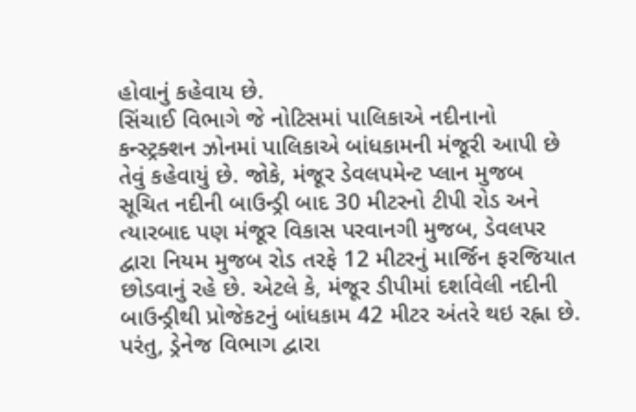હોવાનું કહેવાય છે.
સિંચાઈ વિભાગે જે નોટિસમાં પાલિકાએ નદીનાનો કન્સ્ટ્રક્શન ઝોનમાં પાલિકાએ બાંધકામની મંજૂરી આપી છે તેવું કહેવાયું છે. જોકે, મંજૂર ડેવલપમેન્ટ પ્લાન મુજબ સૂચિત નદીની બાઉન્ડ્રી બાદ 30 મીટરનો ટીપી રોડ અને ત્યારબાદ પણ મંજૂર વિકાસ પરવાનગી મુજબ, ડેવલપર દ્વારા નિયમ મુજબ રોડ તરફે 12 મીટરનું માર્જિન ફરજિયાત છોડવાનું રહે છે. એટલે કે, મંજૂર ડીપીમાં દર્શાવેલી નદીની બાઉન્ડ્રીથી પ્રોજેકટનું બાંધકામ 42 મીટર અંતરે થઇ રહ્ના છે. પરંતુ, ડ્રેનેજ વિભાગ દ્વારા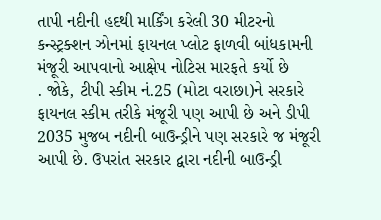તાપી નદીની હદથી માર્કિંગ કરેલી 30 મીટરનો કન્સ્ટ્રક્શન ઝોનમાં ફાયનલ પ્લોટ ફાળવી બાંધકામની મંજૂરી આપવાનો આક્ષેપ નોટિસ મારફતે કર્યો છે
. જોકે, ટીપી સ્કીમ નં.25 (મોટા વરાછા)ને સરકારે ફાયનલ સ્કીમ તરીકે મંજૂરી પણ આપી છે અને ડીપી 2035 મુજબ નદીની બાઉન્ડ્રીને પણ સરકારે જ મંજૂરી આપી છે. ઉપરાંત સરકાર દ્વારા નદીની બાઉન્ડ્રી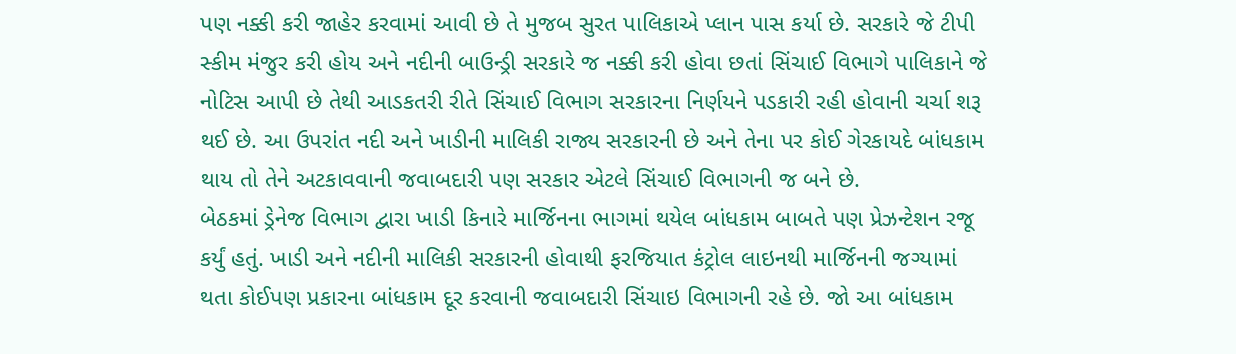પણ નક્કી કરી જાહેર કરવામાં આવી છે તે મુજબ સુરત પાલિકાએ પ્લાન પાસ કર્યા છે. સરકારે જે ટીપી સ્કીમ મંજુર કરી હોય અને નદીની બાઉન્ડ્રી સરકારે જ નક્કી કરી હોવા છતાં સિંચાઈ વિભાગે પાલિકાને જે નોટિસ આપી છે તેથી આડકતરી રીતે સિંચાઈ વિભાગ સરકારના નિર્ણયને પડકારી રહી હોવાની ચર્ચા શરૂ થઈ છે. આ ઉપરાંત નદી અને ખાડીની માલિકી રાજ્ય સરકારની છે અને તેના પર કોઈ ગેરકાયદે બાંધકામ થાય તો તેને અટકાવવાની જવાબદારી પણ સરકાર એટલે સિંચાઈ વિભાગની જ બને છે.
બેઠકમાં ડ્રેનેજ વિભાગ દ્વારા ખાડી કિનારે માર્જિનના ભાગમાં થયેલ બાંધકામ બાબતે પણ પ્રેઝન્ટેશન રજૂ કર્યું હતું. ખાડી અને નદીની માલિકી સરકારની હોવાથી ફરજિયાત કંટ્રોલ લાઇનથી માર્જિનની જગ્યામાં થતા કોઈપણ પ્રકારના બાંધકામ દૂર કરવાની જવાબદારી સિંચાઇ વિભાગની રહે છે. જો આ બાંધકામ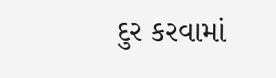દુર કરવામાં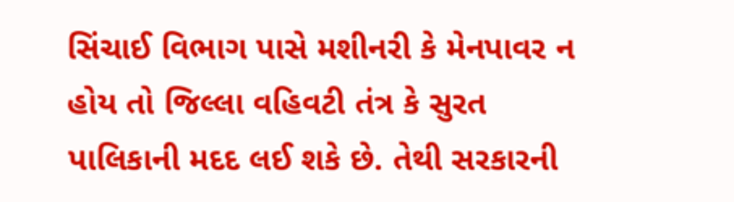સિંચાઈ વિભાગ પાસે મશીનરી કે મેનપાવર ન હોય તો જિલ્લા વહિવટી તંત્ર કે સુરત પાલિકાની મદદ લઈ શકે છે. તેથી સરકારની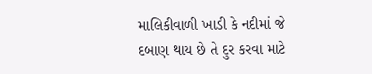માલિકીવાળી ખાડી કે નદીમાં જે દબાણ થાય છે તે દુર કરવા માટે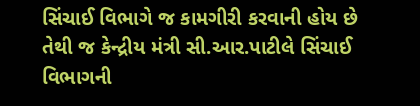સિંચાઈ વિભાગે જ કામગીરી કરવાની હોય છે તેથી જ કેન્દ્રીય મંત્રી સી.આર.પાટીલે સિંચાઈ વિભાગની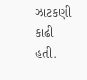ઝાટકણી કાઢી હતી.